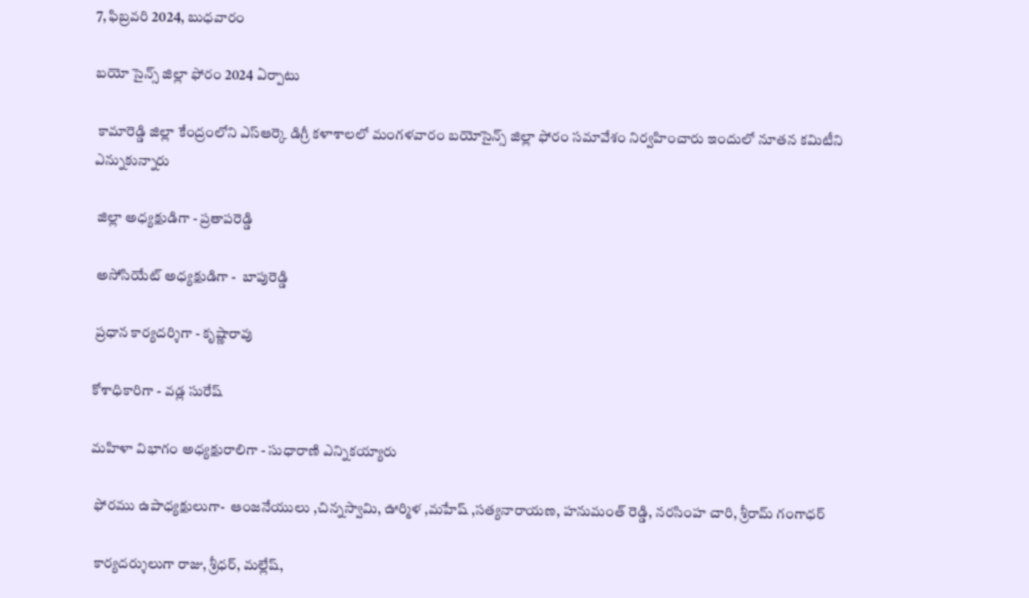7, ఫిబ్రవరి 2024, బుధవారం

బయో సైన్స్ జిల్లా ఫోరం 2024 ఏర్పాటు

 కామారెడ్డి జిల్లా కేంద్రంలోని ఎస్ఆర్కె డిగ్రీ కళాశాలలో మంగళవారం బయోసైన్స్ జిల్లా ఫోరం సమావేశం నిర్వహించారు ఇందులో నూతన కమిటీని ఎన్నుకున్నారు

 జిల్లా అధ్యక్షుడిగా - ప్రతాపరెడ్డి

 అసోసియేట్ అధ్యక్షుడిగా -  బాపురెడ్డి

 ప్రధాన కార్యదర్శిగా - కృష్ణారావు

కోశాధికారిగా - వడ్ల సురేష్

మహిళా విభాగం అధ్యక్షురాలిగా - సుధారాణి ఎన్నికయ్యారు

 ఫోరము ఉపాధ్యక్షులుగా-  ఆంజనేయులు ,చిన్నస్వామి, ఊర్మిళ ,మహేష్ ,సత్యనారాయణ, హనుమంత్ రెడ్డి, నరసింహ చారి, శ్రీరామ్ గంగాధర్

 కార్యదర్శులుగా రాజు, శ్రీధర్, మల్లేష్,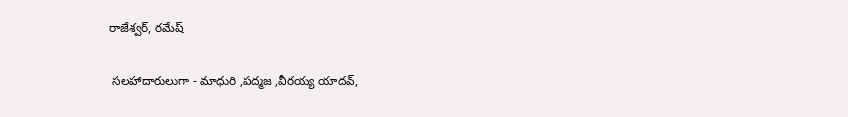రాజేశ్వర్, రమేష్

 సలహాదారులుగా - మాధురి ,పద్మజ ,వీరయ్య యాదవ్,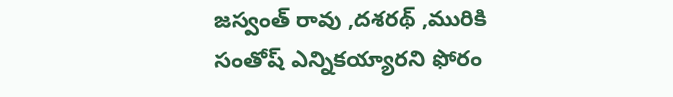జస్వంత్ రావు ,దశరథ్ ,మురికి సంతోష్ ఎన్నికయ్యారని ఫోరం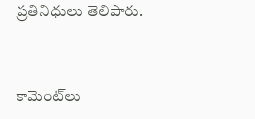ప్రతినిధులు తెలిపారు.



కామెంట్‌లు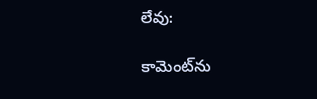లేవు:

కామెంట్‌ను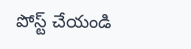పోస్ట్ చేయండి